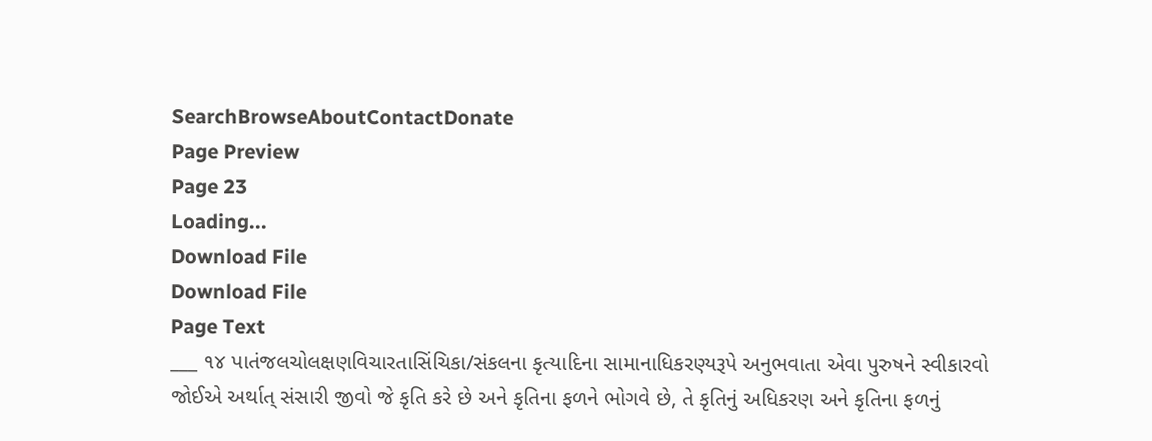SearchBrowseAboutContactDonate
Page Preview
Page 23
Loading...
Download File
Download File
Page Text
___ ૧૪ પાતંજલચોલક્ષણવિચારતાસિંચિકા/સંકલના કૃત્યાદિના સામાનાધિકરણ્યરૂપે અનુભવાતા એવા પુરુષને સ્વીકારવો જોઈએ અર્થાત્ સંસારી જીવો જે કૃતિ કરે છે અને કૃતિના ફળને ભોગવે છે, તે કૃતિનું અધિકરણ અને કૃતિના ફળનું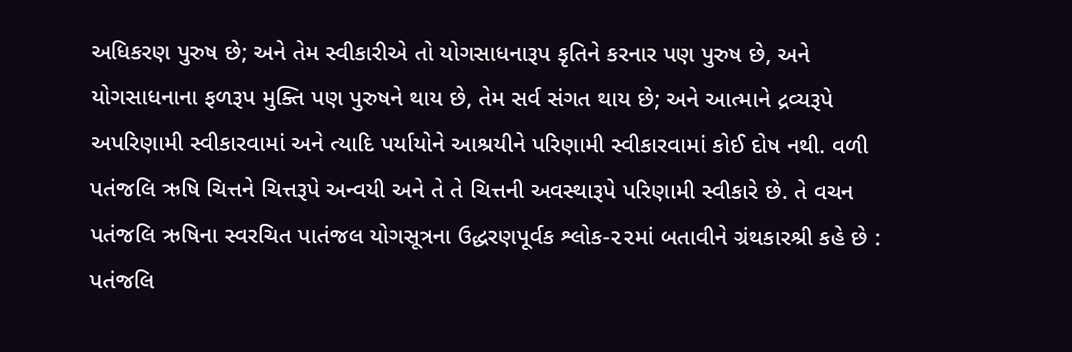અધિકરણ પુરુષ છે; અને તેમ સ્વીકારીએ તો યોગસાધનારૂપ કૃતિને કરનાર પણ પુરુષ છે, અને યોગસાધનાના ફળરૂપ મુક્તિ પણ પુરુષને થાય છે, તેમ સર્વ સંગત થાય છે; અને આત્માને દ્રવ્યરૂપે અપરિણામી સ્વીકારવામાં અને ત્યાદિ પર્યાયોને આશ્રયીને પરિણામી સ્વીકારવામાં કોઈ દોષ નથી. વળી પતંજલિ ઋષિ ચિત્તને ચિત્તરૂપે અન્વયી અને તે તે ચિત્તની અવસ્થારૂપે પરિણામી સ્વીકારે છે. તે વચન પતંજલિ ઋષિના સ્વરચિત પાતંજલ યોગસૂત્રના ઉદ્ધરણપૂર્વક શ્લોક-૨૨માં બતાવીને ગ્રંથકારશ્રી કહે છે : પતંજલિ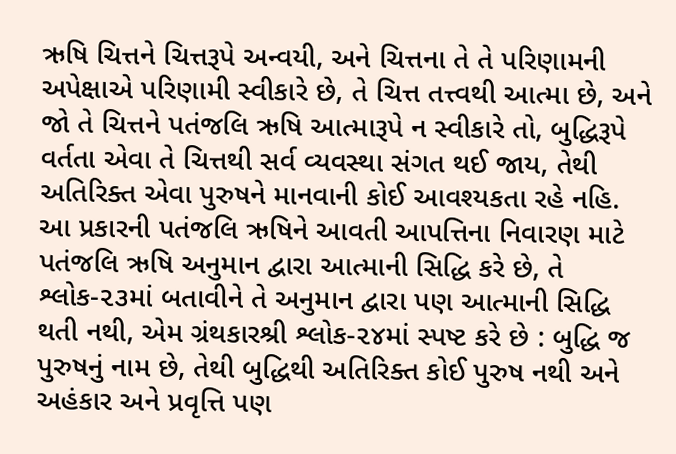ઋષિ ચિત્તને ચિત્તરૂપે અન્વયી, અને ચિત્તના તે તે પરિણામની અપેક્ષાએ પરિણામી સ્વીકારે છે, તે ચિત્ત તત્ત્વથી આત્મા છે, અને જો તે ચિત્તને પતંજલિ ઋષિ આત્મારૂપે ન સ્વીકારે તો, બુદ્ધિરૂપે વર્તતા એવા તે ચિત્તથી સર્વ વ્યવસ્થા સંગત થઈ જાય, તેથી અતિરિક્ત એવા પુરુષને માનવાની કોઈ આવશ્યકતા રહે નહિ. આ પ્રકારની પતંજલિ ઋષિને આવતી આપત્તિના નિવારણ માટે પતંજલિ ઋષિ અનુમાન દ્વારા આત્માની સિદ્ધિ કરે છે, તે શ્લોક-૨૩માં બતાવીને તે અનુમાન દ્વારા પણ આત્માની સિદ્ધિ થતી નથી, એમ ગ્રંથકારશ્રી શ્લોક-૨૪માં સ્પષ્ટ કરે છે : બુદ્ધિ જ પુરુષનું નામ છે, તેથી બુદ્ધિથી અતિરિક્ત કોઈ પુરુષ નથી અને અહંકાર અને પ્રવૃત્તિ પણ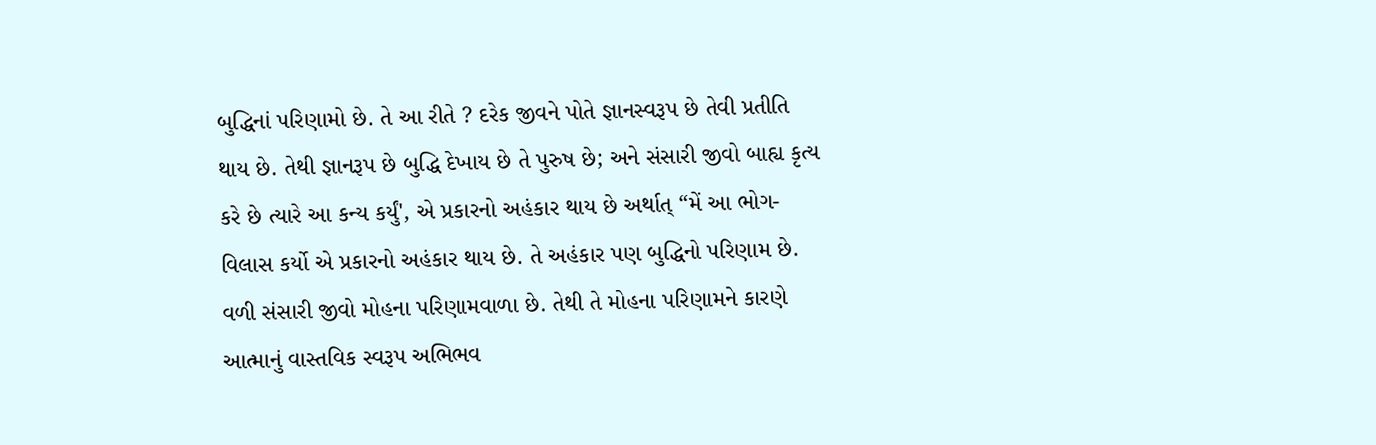બુદ્ધિનાં પરિણામો છે. તે આ રીતે ? દરેક જીવને પોતે જ્ઞાનસ્વરૂપ છે તેવી પ્રતીતિ થાય છે. તેથી જ્ઞાનરૂપ છે બુદ્ધિ દેખાય છે તે પુરુષ છે; અને સંસારી જીવો બાહ્ય કૃત્ય કરે છે ત્યારે આ કન્ય કર્યું', એ પ્રકારનો અહંકાર થાય છે અર્થાત્ “મેં આ ભોગ-વિલાસ કર્યો એ પ્રકારનો અહંકાર થાય છે. તે અહંકાર પણ બુદ્ધિનો પરિણામ છે. વળી સંસારી જીવો મોહના પરિણામવાળા છે. તેથી તે મોહના પરિણામને કારણે આત્માનું વાસ્તવિક સ્વરૂપ અભિભવ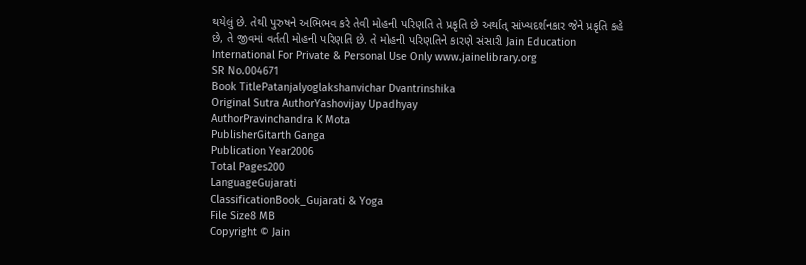થયેલું છે. તેથી પુરુષને અભિભવ કરે તેવી મોહની પરિણતિ તે પ્રકૃતિ છે અર્થાત્ સાંખ્યદર્શનકાર જેને પ્રકૃતિ કહે છે, તે જીવમાં વર્તતી મોહની પરિણતિ છે. તે મોહની પરિણતિને કારણે સંસારી Jain Education International For Private & Personal Use Only www.jainelibrary.org
SR No.004671
Book TitlePatanjalyoglakshanvichar Dvantrinshika
Original Sutra AuthorYashovijay Upadhyay
AuthorPravinchandra K Mota
PublisherGitarth Ganga
Publication Year2006
Total Pages200
LanguageGujarati
ClassificationBook_Gujarati & Yoga
File Size8 MB
Copyright © Jain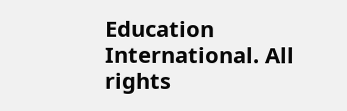Education International. All rights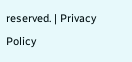reserved. | Privacy Policy